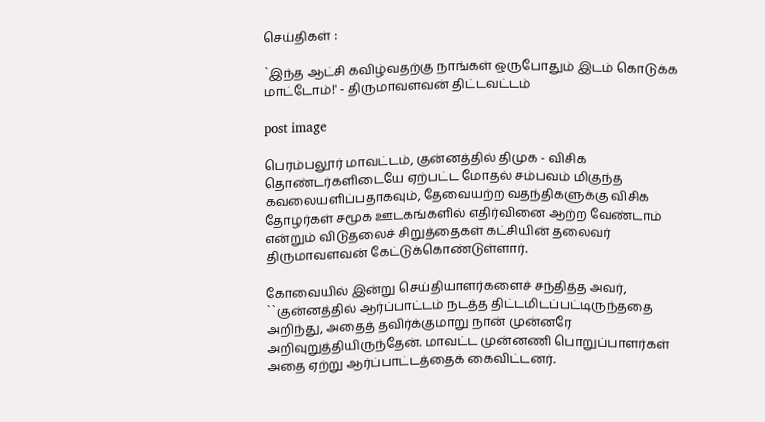செய்திகள் :

`இந்த ஆட்சி கவிழ்வதற்கு நாங்கள் ஒருபோதும் இடம் கொடுக்க மாட்டோம்!' - திருமாவளவன் திட்டவட்டம்

post image

பெரம்பலூர் மாவட்டம், குன்னத்தில் திமுக - விசிக தொண்டர்களிடையே ஏற்பட்ட மோதல் சம்பவம் மிகுந்த கவலையளிப்பதாகவும், தேவையற்ற வதந்திகளுக்கு விசிக தோழர்கள் சமூக ஊடகங்களில் எதிர்வினை ஆற்ற வேண்டாம் என்றும் விடுதலைச் சிறுத்தைகள் கட்சியின் தலைவர் திருமாவளவன் கேட்டுக்கொண்டுள்ளார்.

கோவையில் இன்று செய்தியாளர்களைச் சந்தித்த அவர், ``குன்னத்தில் ஆர்ப்பாட்டம் நடத்த திட்டமிடப்பட்டிருந்ததை அறிந்து, அதைத் தவிர்க்குமாறு நான் முன்னரே அறிவுறுத்தியிருந்தேன். மாவட்ட முன்னணி பொறுப்பாளர்கள் அதை ஏற்று ஆர்ப்பாட்டத்தைக் கைவிட்டனர்.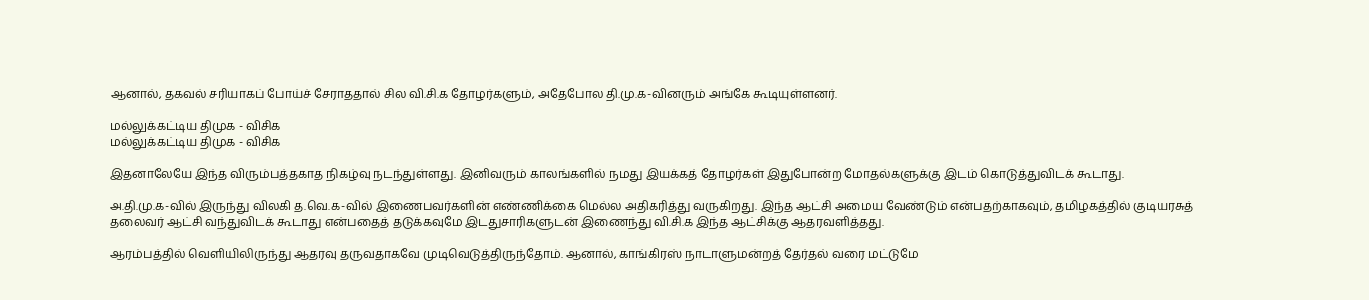ஆனால், தகவல் சரியாகப் போய்ச் சேராததால் சில வி.சி.க தோழர்களும், அதேபோல தி.மு.க-வினரும் அங்கே கூடியுள்ளனர்.

மல்லுக்கட்டிய திமுக - விசிக
மல்லுக்கட்டிய திமுக - விசிக

இதனாலேயே இந்த விரும்பத்தகாத நிகழ்வு நடந்துள்ளது. இனிவரும் காலங்களில் நமது இயக்கத் தோழர்கள் இதுபோன்ற மோதல்களுக்கு இடம் கொடுத்துவிடக் கூடாது.

அ.தி.மு.க-வில் இருந்து விலகி த.வெ.க-வில் இணைபவர்களின் எண்ணிக்கை மெல்ல அதிகரித்து வருகிறது. இந்த ஆட்சி அமைய வேண்டும் என்பதற்காகவும், தமிழகத்தில் குடியரசுத் தலைவர் ஆட்சி வந்துவிடக் கூடாது என்பதைத் தடுக்கவுமே இடதுசாரிகளுடன் இணைந்து வி.சி.க இந்த ஆட்சிக்கு ஆதரவளித்தது.

ஆரம்பத்தில் வெளியிலிருந்து ஆதரவு தருவதாகவே முடிவெடுத்திருந்தோம். ஆனால், காங்கிரஸ் நாடாளுமன்றத் தேர்தல் வரை மட்டுமே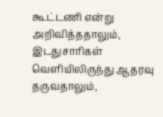கூட்டணி என்று அறிவித்ததாலும், இடதுசாரிகள் வெளியிலிருந்து ஆதரவு தருவதாலும்,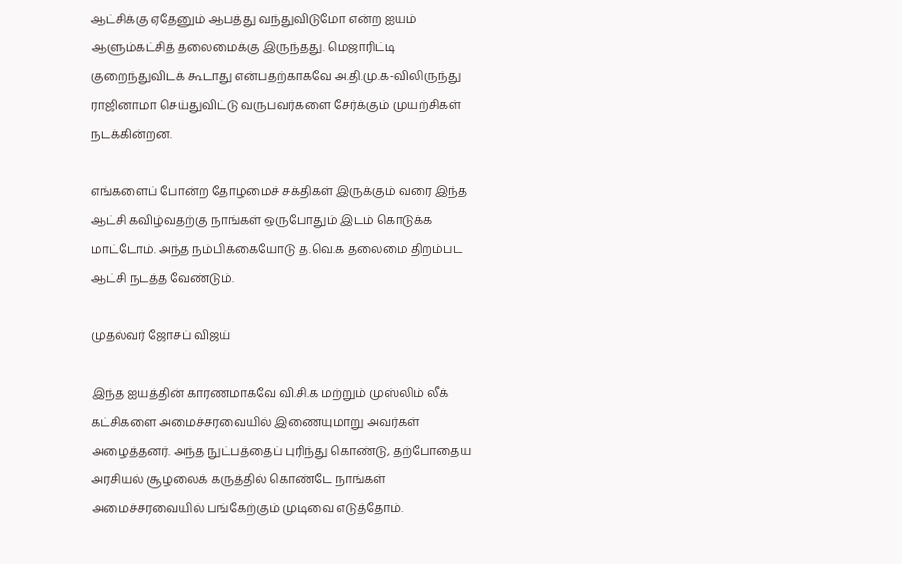ஆட்சிக்கு ஏதேனும் ஆபத்து வந்துவிடுமோ என்ற ஐயம் ஆளும்கட்சித் தலைமைக்கு இருந்தது. மெஜாரிட்டி குறைந்துவிடக் கூடாது என்பதற்காகவே அ.தி.மு.க-விலிருந்து ராஜினாமா செய்துவிட்டு வருபவர்களை சேர்க்கும் முயற்சிகள் நடக்கின்றன.

எங்களைப் போன்ற தோழமைச் சக்திகள் இருக்கும் வரை இந்த ஆட்சி கவிழ்வதற்கு நாங்கள் ஒருபோதும் இடம் கொடுக்க மாட்டோம். அந்த நம்பிக்கையோடு த.வெ.க தலைமை திறம்பட ஆட்சி நடத்த வேண்டும்.

முதல்வர் ஜோசப் விஜய்

இந்த ஐயத்தின் காரணமாகவே வி.சி.க மற்றும் முஸ்லிம் லீக் கட்சிகளை அமைச்சரவையில் இணையுமாறு அவர்கள் அழைத்தனர். அந்த நுட்பத்தைப் புரிந்து கொண்டு, தற்போதைய அரசியல் சூழலைக் கருத்தில் கொண்டே நாங்கள் அமைச்சரவையில் பங்கேற்கும் முடிவை எடுத்தோம்.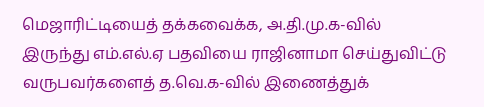மெஜாரிட்டியைத் தக்கவைக்க, அ.தி.மு.க-வில் இருந்து எம்.எல்.ஏ பதவியை ராஜினாமா செய்துவிட்டு வருபவர்களைத் த.வெ.க-வில் இணைத்துக்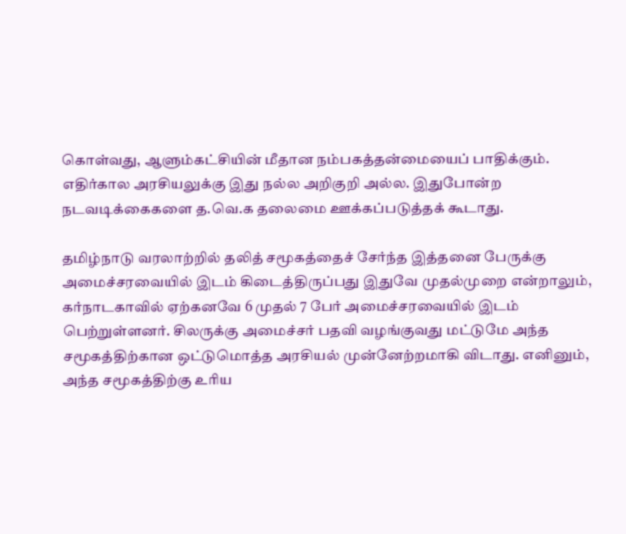கொள்வது, ஆளும்கட்சியின் மீதான நம்பகத்தன்மையைப் பாதிக்கும். எதிர்கால அரசியலுக்கு இது நல்ல அறிகுறி அல்ல. இதுபோன்ற நடவடிக்கைகளை த.வெ.க தலைமை ஊக்கப்படுத்தக் கூடாது.

தமிழ்நாடு வரலாற்றில் தலித் சமூகத்தைச் சேர்ந்த இத்தனை பேருக்கு அமைச்சரவையில் இடம் கிடைத்திருப்பது இதுவே முதல்முறை என்றாலும், கர்நாடகாவில் ஏற்கனவே 6 முதல் 7 பேர் அமைச்சரவையில் இடம் பெற்றுள்ளனர். சிலருக்கு அமைச்சர் பதவி வழங்குவது மட்டுமே அந்த சமூகத்திற்கான ஒட்டுமொத்த அரசியல் முன்னேற்றமாகி விடாது. எனினும், அந்த சமூகத்திற்கு உரிய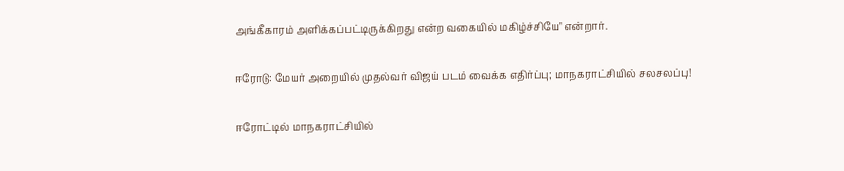அங்கீகாரம் அளிக்கப்பட்டிருக்கிறது என்ற வகையில் மகிழ்ச்சியே" என்றார்.

ஈரோடு: மேயர் அறையில் முதல்வர் விஜய் படம் வைக்க எதிர்ப்பு; மாநகராட்சியில் சலசலப்பு!

ஈரோட்டில் மாநகராட்சியில்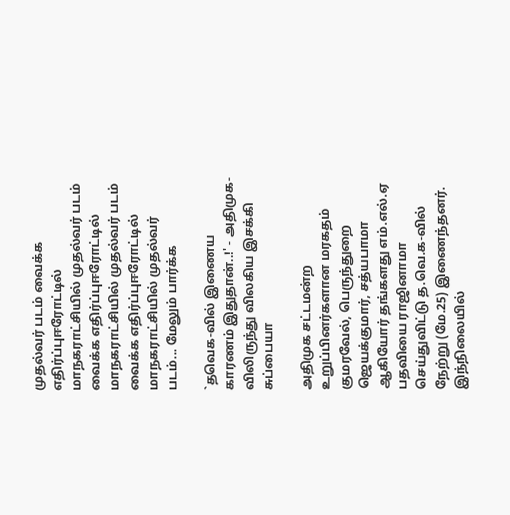முதல்வர் படம் வைக்க எதிர்ப்புஈரோட்டில் மாநகராட்சியில் முதல்வர் படம் வைக்க எதிர்ப்புஈரோட்டில் மாநகராட்சியில் முதல்வர் படம் வைக்க எதிர்ப்புஈரோட்டில் மாநகராட்சியில் முதல்வர் படம்... மேலும் பார்க்க

`தவெக-வில் இணைய காரணம் இதுதான்..!' - அதிமுக-விலிருந்து விலகிய இசக்கி சுப்பையா

அதிமுக சட்டமன்ற உறுப்பினர்களான மரகதம் குமரவேல், பெருந்துறை ஜெயக்குமார், சத்யபாமா ஆகியோர் தங்களது எம்.எல்.ஏ பதவியை ராஜினாமா செய்துவிட்டு த.வெ.க-வில் நேற்று (மே.25) இணைந்தனர். இந்நிலையில்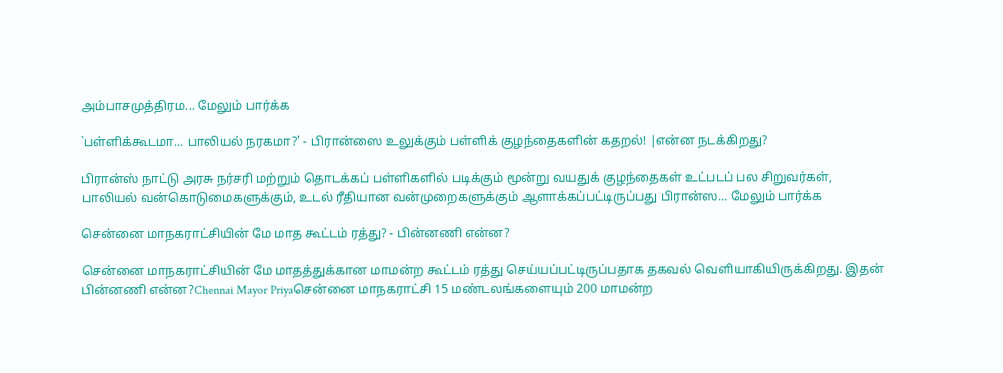அம்பாசமுத்திரம... மேலும் பார்க்க

`பள்ளிக்கூடமா... பாலியல் நரகமா?' - பிரான்ஸை உலுக்கும் பள்ளிக் குழந்தைகளின் கதறல்! |என்ன நடக்கிறது?

பிரான்ஸ் நாட்டு அரசு நர்சரி மற்றும் தொடக்கப் பள்ளிகளில் படிக்கும் மூன்று வயதுக் குழந்தைகள் உட்படப் பல சிறுவர்கள், பாலியல் வன்கொடுமைகளுக்கும், உடல் ரீதியான வன்முறைகளுக்கும் ஆளாக்கப்பட்டிருப்பது பிரான்ஸ... மேலும் பார்க்க

சென்னை மாநகராட்சியின் மே மாத கூட்டம் ரத்து? - பின்னணி என்ன?

சென்னை மாநகராட்சியின் மே மாதத்துக்கான மாமன்ற கூட்டம் ரத்து செய்யப்பட்டிருப்பதாக தகவல் வெளியாகியிருக்கிறது. இதன் பின்னணி என்ன?Chennai Mayor Priyaசென்னை மாநகராட்சி 15 மண்டலங்களையும் 200 மாமன்ற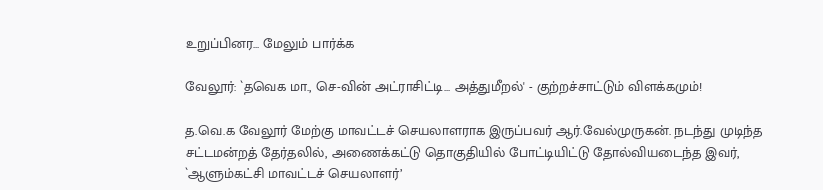உறுப்பினர... மேலும் பார்க்க

வேலூர்: `தவெக மா., செ-வின் அட்ராசிட்டி... அத்துமீறல்' - குற்றச்சாட்டும் விளக்கமும்!

த.வெ.க வேலூர் மேற்கு மாவட்டச் செயலாளராக இருப்பவர் ஆர்.வேல்முருகன். நடந்து முடிந்த சட்டமன்றத் தேர்தலில், அணைக்கட்டு தொகுதியில் போட்டியிட்டு தோல்வியடைந்த இவர், `ஆளும்கட்சி மாவட்டச் செயலாளர்’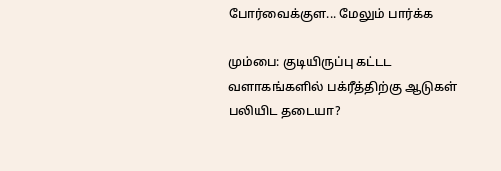போர்வைக்குள... மேலும் பார்க்க

மும்பை: குடியிருப்பு கட்டட வளாகங்களில் பக்ரீத்திற்கு ஆடுகள் பலியிட தடையா?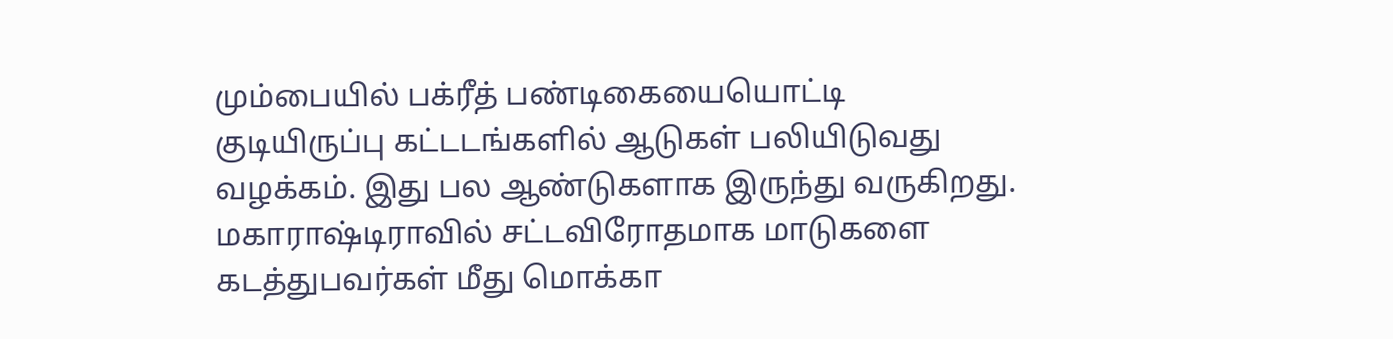மும்பையில் பக்ரீத் பண்டிகையையொட்டி குடியிருப்பு கட்டடங்களில் ஆடுகள் பலியிடுவது வழக்கம். இது பல ஆண்டுகளாக இருந்து வருகிறது. மகாராஷ்டிராவில் சட்டவிரோதமாக மாடுகளை கடத்துபவர்கள் மீது மொக்கா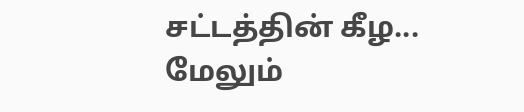சட்டத்தின் கீழ... மேலும்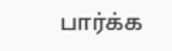பார்க்க